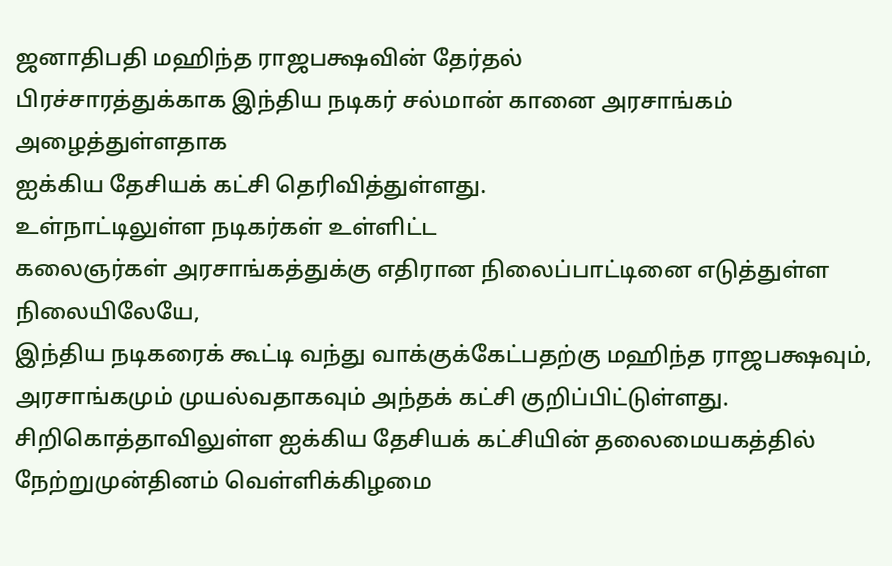ஜனாதிபதி மஹிந்த ராஜபக்ஷவின் தேர்தல்
பிரச்சாரத்துக்காக இந்திய நடிகர் சல்மான் கானை அரசாங்கம் அழைத்துள்ளதாக
ஐக்கிய தேசியக் கட்சி தெரிவித்துள்ளது.
உள்நாட்டிலுள்ள நடிகர்கள் உள்ளிட்ட
கலைஞர்கள் அரசாங்கத்துக்கு எதிரான நிலைப்பாட்டினை எடுத்துள்ள நிலையிலேயே,
இந்திய நடிகரைக் கூட்டி வந்து வாக்குக்கேட்பதற்கு மஹிந்த ராஜபக்ஷவும்,
அரசாங்கமும் முயல்வதாகவும் அந்தக் கட்சி குறிப்பிட்டுள்ளது.
சிறிகொத்தாவிலுள்ள ஐக்கிய தேசியக் கட்சியின் தலைமையகத்தில்
நேற்றுமுன்தினம் வெள்ளிக்கிழமை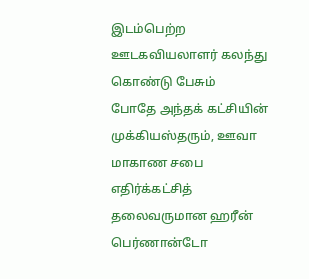இடம்பெற்ற ஊடகவியலாளர் கலந்து கொண்டு பேசும்
போதே அந்தக் கட்சியின் முக்கியஸ்தரும், ஊவா மாகாண சபை எதிர்க்கட்சித்
தலைவருமான ஹரீன் பெர்ணான்டோ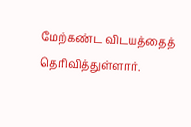மேற்கண்ட விடயத்தைத் தெரிவித்துள்ளார்.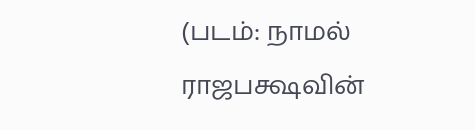(படம்: நாமல் ராஜபக்ஷவின்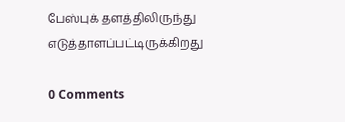பேஸ்புக் தளத்திலிருந்து எடுத்தாளப்பட்டிருக்கிறது

0 Comments